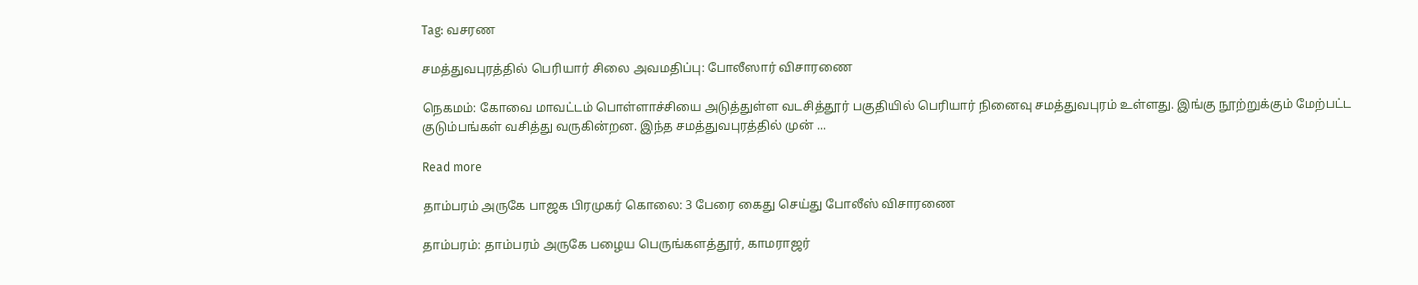Tag: வசரண

சமத்துவபுரத்தில் பெரியார் சிலை அவமதிப்பு: போலீஸார் விசாரணை

நெகமம்: கோவை மாவட்டம் பொள்ளாச்சியை அடுத்துள்ள வடசித்தூர் பகுதியில் பெரியார் நினைவு சமத்துவபுரம் உள்ளது. இங்கு நூற்றுக்கும் மேற்பட்ட குடும்பங்கள் வசித்து வருகின்றன. இந்த சமத்துவபுரத்தில் முன் ...

Read more

தாம்பரம் அருகே பாஜக பிரமுகர் கொலை: 3 பேரை கைது செய்து போலீஸ் விசாரணை

தாம்பரம்: தாம்பரம் அருகே பழைய பெருங்களத்தூர், காமராஜர்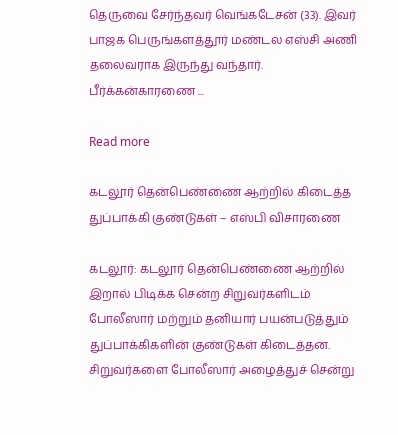தெருவை சேர்ந்தவர் வெங்கடேசன் (33). இவர் பாஜக பெருங்களத்தூர் மண்டல எஸ்சி அணி தலைவராக இருந்து வந்தார். பீர்க்கன்காரணை ...

Read more

கடலூர் தென்பெண்ணை ஆற்றில் கிடைத்த துப்பாக்கி குண்டுகள் – எஸ்பி விசாரணை

கடலூர்: கடலூர் தென்பெண்ணை ஆற்றில் இறால் பிடிக்க சென்ற சிறுவர்களிடம் போலீஸார் மற்றும் தனியார் பயன்படுத்தும் துப்பாக்கிகளின் குண்டுகள் கிடைத்தன. சிறுவர்களை போலீஸார் அழைத்துச் சென்று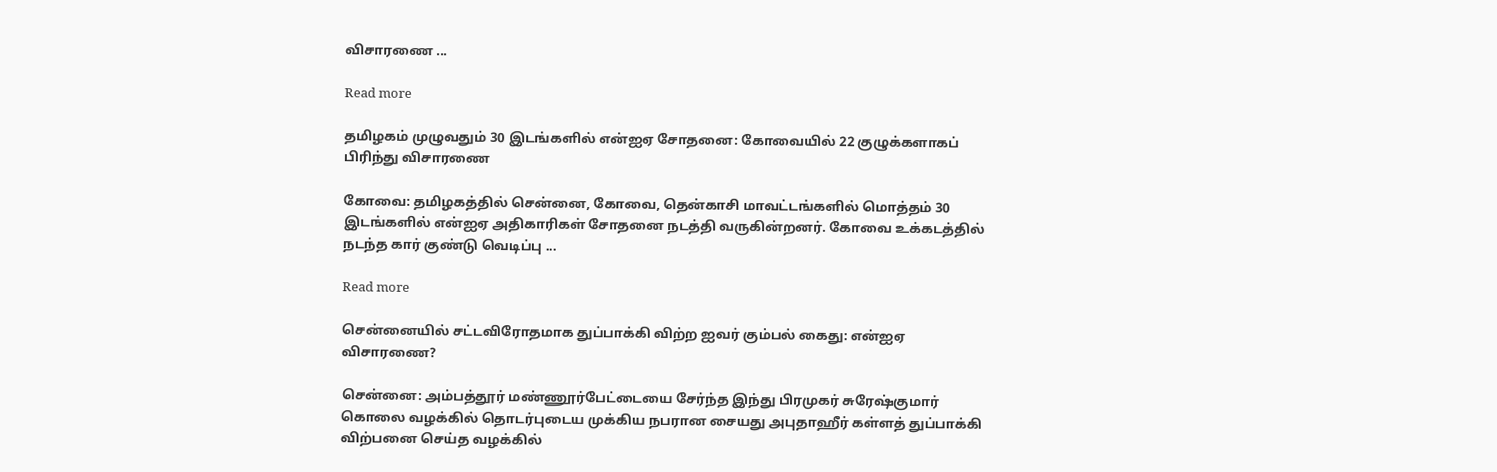விசாரணை ...

Read more

தமிழகம் முழுவதும் 30 இடங்களில் என்ஐஏ சோதனை: கோவையில் 22 குழுக்களாகப் பிரிந்து விசாரணை

கோவை: தமிழகத்தில் சென்னை, கோவை, தென்காசி மாவட்டங்களில் மொத்தம் 30 இடங்களில் என்ஐஏ அதிகாரிகள் சோதனை நடத்தி வருகின்றனர். கோவை உக்கடத்தில் நடந்த கார் குண்டு வெடிப்பு ...

Read more

சென்னையில் சட்டவிரோதமாக துப்பாக்கி விற்ற ஐவர் கும்பல் கைது: என்ஐஏ விசாரணை?

சென்னை: அம்பத்தூர் மண்ணூர்பேட்டையை சேர்ந்த இந்து பிரமுகர் சுரேஷ்குமார் கொலை வழக்கில் தொடர்புடைய முக்கிய நபரான சையது அபுதாஹீர் கள்ளத் துப்பாக்கி விற்பனை செய்த வழக்கில்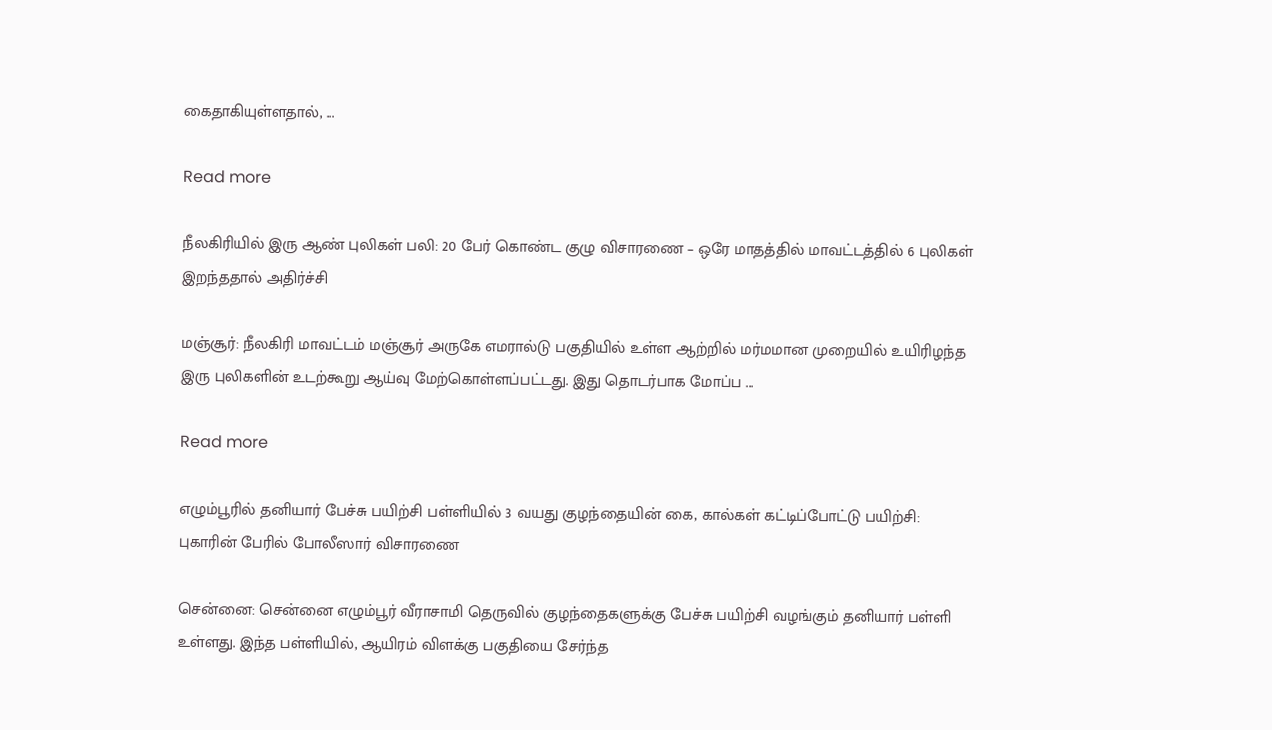கைதாகியுள்ளதால், ...

Read more

நீலகிரியில் இரு ஆண் புலிகள் பலி: 20 பேர் கொண்ட குழு விசாரணை – ஒரே மாதத்தில் மாவட்டத்தில் 6 புலிகள் இறந்ததால் அதிர்ச்சி

மஞ்சூர்: நீலகிரி மாவட்டம் மஞ்சூர் அருகே எமரால்டு பகுதியில் உள்ள ஆற்றில் மர்மமான முறையில் உயிரிழந்த இரு புலிகளின் உடற்கூறு ஆய்வு மேற்கொள்ளப்பட்டது. இது தொடர்பாக மோப்ப ...

Read more

எழும்பூரில் தனியார் பேச்சு பயிற்சி பள்ளியில் 3 வயது குழந்தையின் கை, கால்கள் கட்டிப்போட்டு பயிற்சி: புகாரின் பேரில் போலீஸார் விசாரணை

சென்னை: சென்னை எழும்பூர் வீராசாமி தெருவில் குழந்தைகளுக்கு பேச்சு பயிற்சி வழங்கும் தனியார் பள்ளி உள்ளது. இந்த பள்ளியில், ஆயிரம் விளக்கு பகுதியை சேர்ந்த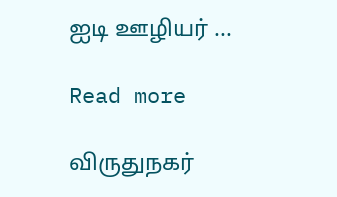ஐடி ஊழியர் ...

Read more

விருதுநகர்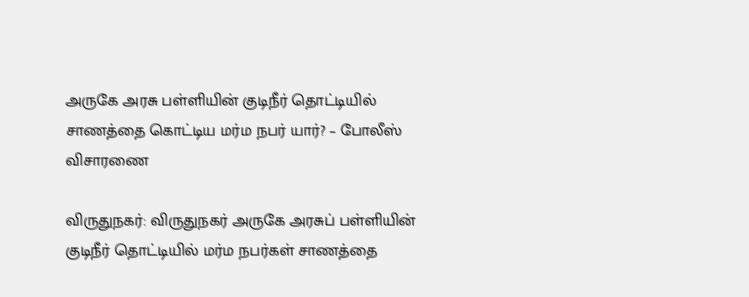அருகே அரசு பள்ளியின் குடிநீர் தொட்டியில் சாணத்தை கொட்டிய மர்ம நபர் யார்? – போலீஸ் விசாரணை

விருதுநகர்: விருதுநகர் அருகே அரசுப் பள்ளியின் குடிநீர் தொட்டியில் மர்ம நபர்கள் சாணத்தை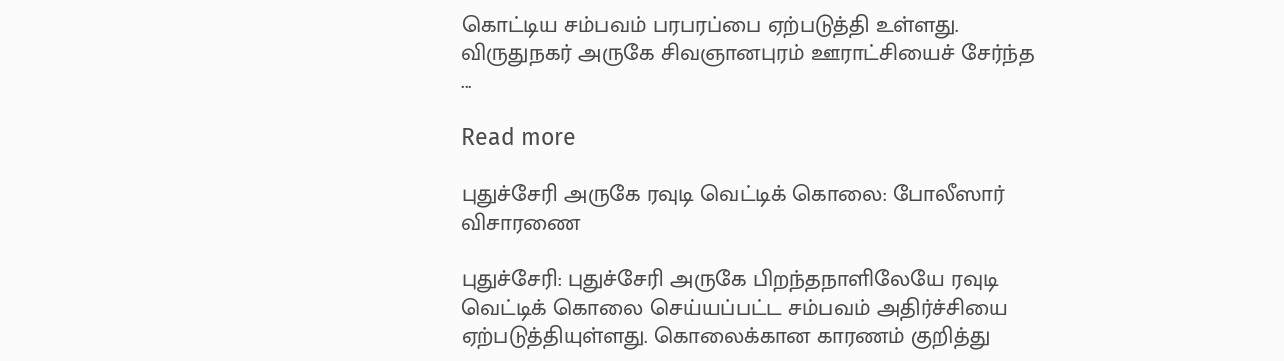கொட்டிய சம்பவம் பரபரப்பை ஏற்படுத்தி உள்ளது. விருதுநகர் அருகே சிவஞானபுரம் ஊராட்சியைச் சேர்ந்த ...

Read more

புதுச்சேரி அருகே ரவுடி வெட்டிக் கொலை: போலீஸார் விசாரணை

புதுச்சேரி: புதுச்சேரி அருகே பிறந்தநாளிலேயே ரவுடி வெட்டிக் கொலை செய்யப்பட்ட சம்பவம் அதிர்ச்சியை ஏற்படுத்தியுள்ளது. கொலைக்கான காரணம் குறித்து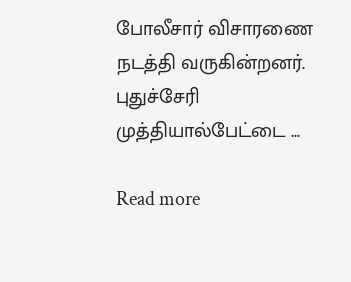போலீசார் விசாரணை நடத்தி வருகின்றனர். புதுச்சேரி முத்தியால்பேட்டை ...

Read more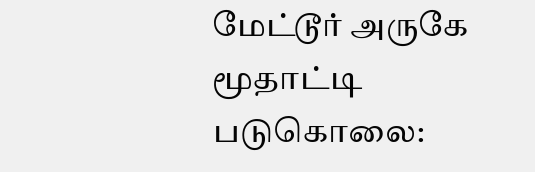மேட்டூர் அருகே மூதாட்டி படுகொலை: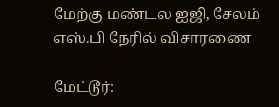மேற்கு மண்டல ஐஜி, சேலம் எஸ்.பி நேரில் விசாரணை

மேட்டூர்: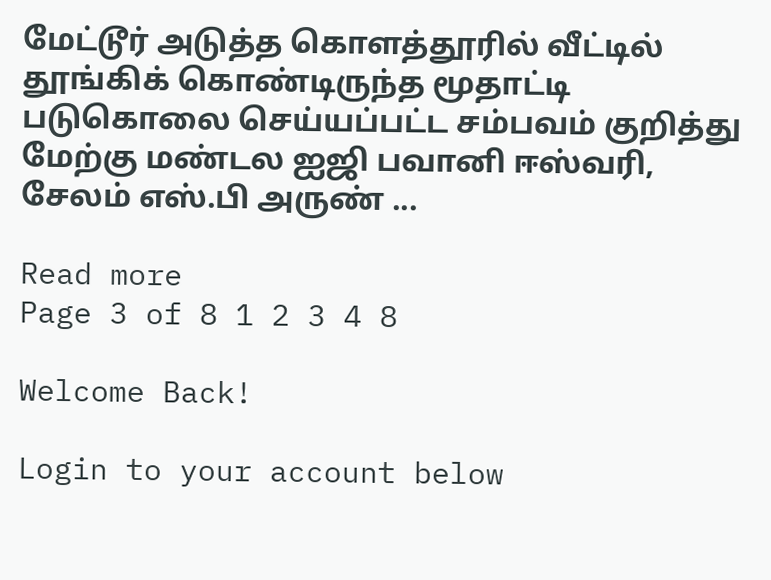மேட்டூர் அடுத்த கொளத்தூரில் வீட்டில் தூங்கிக் கொண்டிருந்த மூதாட்டி படுகொலை செய்யப்பட்ட சம்பவம் குறித்து மேற்கு மண்டல ஐஜி பவானி ஈஸ்வரி, சேலம் எஸ்.பி அருண் ...

Read more
Page 3 of 8 1 2 3 4 8

Welcome Back!

Login to your account below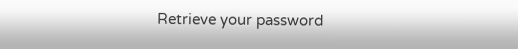Retrieve your password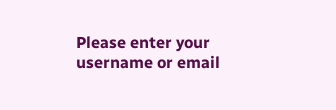Please enter your username or email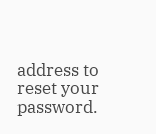address to reset your password.